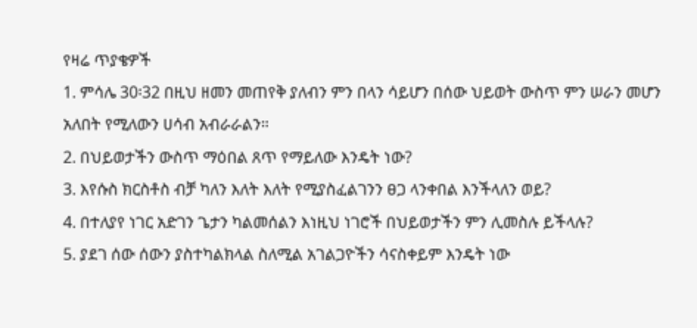የዛሬ ጥያቄዎች
1. ምሳሌ 30፡32 በዚህ ዘመን መጠየቅ ያለብን ምን በላን ሳይሆን በሰው ህይወት ውስጥ ምን ሠራን መሆን አለበት የሚለውን ሀሳብ አብራራልን።
2. በህይወታችን ውስጥ ማዕበል ጸጥ የማይለው እንዴት ነው?
3. እየሱስ ክርስቶስ ብቻ ካለን እለት እለት የሚያስፈልገንን ፀጋ ላንቀበል እንችላለን ወይ?
4. በተለያየ ነገር አድገን ጌታን ካልመሰልን እነዚህ ነገሮች በህይወታችን ምን ሊመስሉ ይችላሉ?
5. ያደገ ሰው ሰውን ያስተካልክላል ስለሚል አገልጋዮችን ሳናስቀይም እንዴት ነው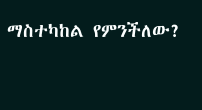ማስተካከል የምንችለው?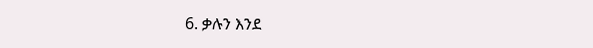6. ቃሉን እንደ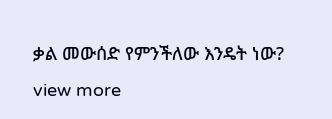ቃል መውሰድ የምንችለው እንዴት ነው?
view more